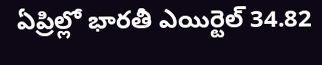ఏప్రిల్లో భారతీ ఎయిర్టెల్ 34.82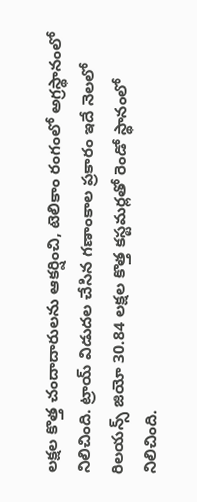లక్షల కొత్త చందాదారులను ఆకర్షించి, టెలికాం రంగంలో అగ్రస్థానంలో నిలిచింది. ట్రాయ్ విడుదల చేసిన గణాంకాల ప్రకారం ఇదే నెలలో రిలయన్స్ జియో 30.84 లక్షల కొత్త కస్టమర్లతో రెండో స్థానంలో నిలిచింది.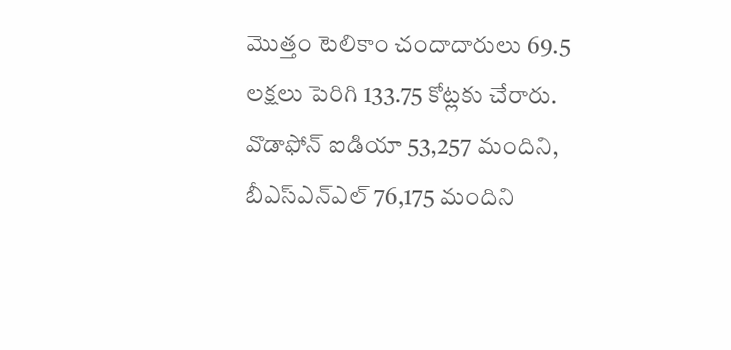మొత్తం టెలికాం చందాదారులు 69.5 లక్షలు పెరిగి 133.75 కోట్లకు చేరారు. వొడాఫోన్ ఐడియా 53,257 మందిని, బీఎస్ఎన్ఎల్ 76,175 మందిని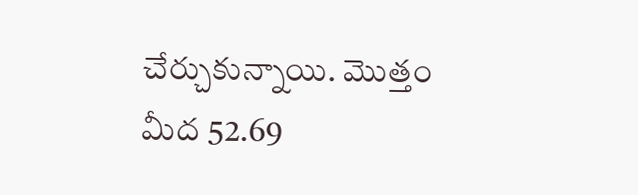చేర్చుకున్నాయి. మొత్తం మీద 52.69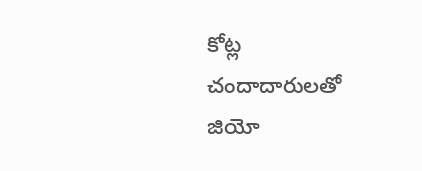కోట్ల చందాదారులతో జియో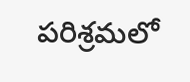పరిశ్రమలో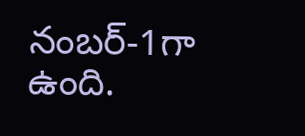నంబర్-1గా ఉంది.